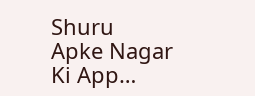Shuru
Apke Nagar Ki App…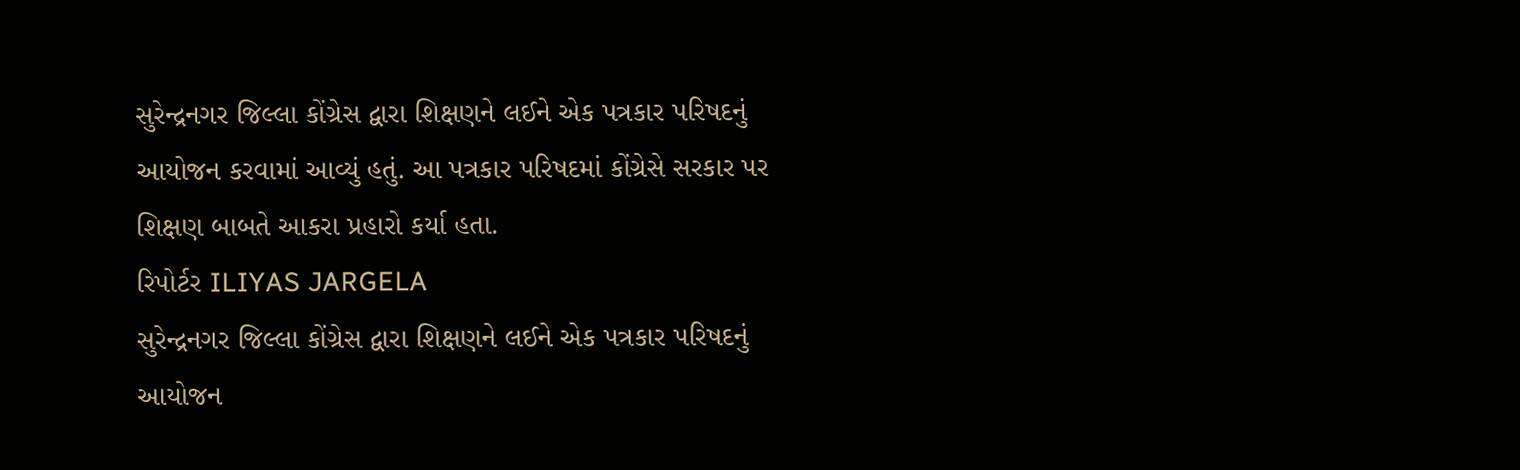સુરેન્દ્રનગર જિલ્લા કોંગ્રેસ દ્વારા શિક્ષણને લઈને એક પત્રકાર પરિષદનું આયોજન કરવામાં આવ્યું હતું. આ પત્રકાર પરિષદમાં કોંગ્રેસે સરકાર પર શિક્ષણ બાબતે આકરા પ્રહારો કર્યા હતા.
રિપોર્ટર ILIYAS JARGELA
સુરેન્દ્રનગર જિલ્લા કોંગ્રેસ દ્વારા શિક્ષણને લઈને એક પત્રકાર પરિષદનું આયોજન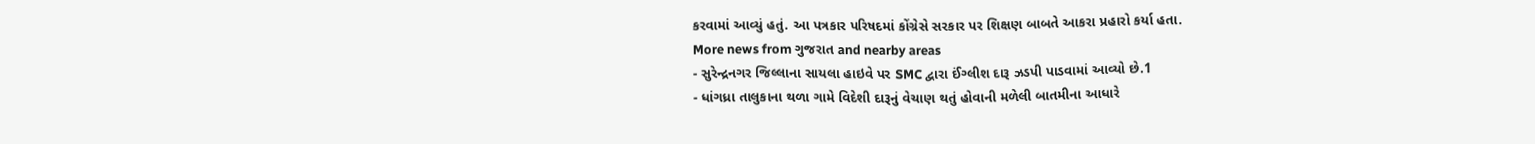કરવામાં આવ્યું હતું. આ પત્રકાર પરિષદમાં કોંગ્રેસે સરકાર પર શિક્ષણ બાબતે આકરા પ્રહારો કર્યા હતા.
More news from ગુજરાત and nearby areas
- સુરેન્દ્રનગર જિલ્લાના સાયલા હાઇવે પર SMC દ્વારા ઈંગ્લીશ દારૂ ઝડપી પાડવામાં આવ્યો છે.1
- ધાંગધ્રા તાલુકાના થળા ગામે વિદેશી દારૂનું વેચાણ થતું હોવાની મળેલી બાતમીના આધારે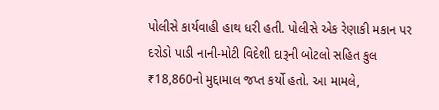પોલીસે કાર્યવાહી હાથ ધરી હતી. પોલીસે એક રેણાકી મકાન પર દરોડો પાડી નાની-મોટી વિદેશી દારૂની બોટલો સહિત કુલ ₹18,860નો મુદ્દામાલ જપ્ત કર્યો હતો. આ મામલે,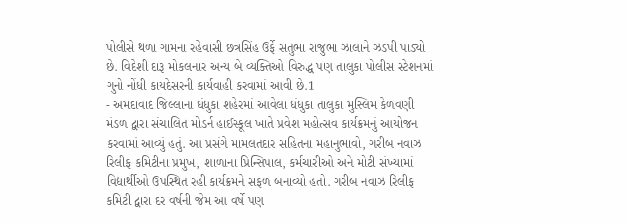પોલીસે થળા ગામના રહેવાસી છત્રસિંહ ઉર્ફે સતુભા રાજુભા ઝાલાને ઝડપી પાડ્યો છે. વિદેશી દારૂ મોકલનાર અન્ય બે વ્યક્તિઓ વિરુદ્ધ પણ તાલુકા પોલીસ સ્ટેશનમાં ગુનો નોંધી કાયદેસરની કાર્યવાહી કરવામાં આવી છે.1
- અમદાવાદ જિલ્લાના ધંધુકા શહેરમાં આવેલા ધંધુકા તાલુકા મુસ્લિમ કેળવણી મંડળ દ્વારા સંચાલિત મોડર્ન હાઈસ્કૂલ ખાતે પ્રવેશ મહોત્સવ કાર્યક્રમનું આયોજન કરવામાં આવ્યું હતું. આ પ્રસંગે મામલતદાર સહિતના મહાનુભાવો, ગરીબ નવાઝ રિલીફ કમિટીના પ્રમુખ, શાળાના પ્રિન્સિપાલ, કર્મચારીઓ અને મોટી સંખ્યામાં વિદ્યાર્થીઓ ઉપસ્થિત રહી કાર્યક્રમને સફળ બનાવ્યો હતો. ગરીબ નવાઝ રિલીફ કમિટી દ્વારા દર વર્ષની જેમ આ વર્ષે પણ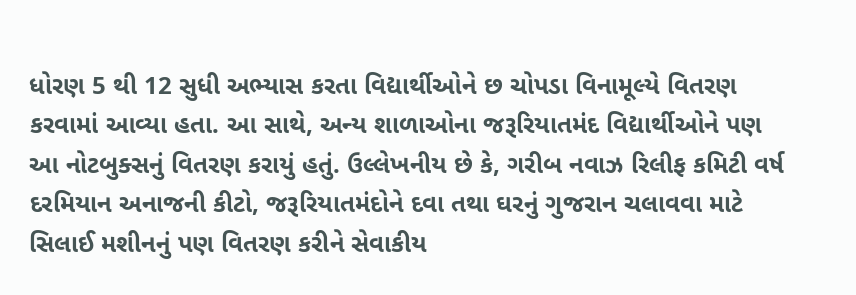ધોરણ 5 થી 12 સુધી અભ્યાસ કરતા વિદ્યાર્થીઓને છ ચોપડા વિનામૂલ્યે વિતરણ કરવામાં આવ્યા હતા. આ સાથે, અન્ય શાળાઓના જરૂરિયાતમંદ વિદ્યાર્થીઓને પણ આ નોટબુક્સનું વિતરણ કરાયું હતું. ઉલ્લેખનીય છે કે, ગરીબ નવાઝ રિલીફ કમિટી વર્ષ દરમિયાન અનાજની કીટો, જરૂરિયાતમંદોને દવા તથા ઘરનું ગુજરાન ચલાવવા માટે સિલાઈ મશીનનું પણ વિતરણ કરીને સેવાકીય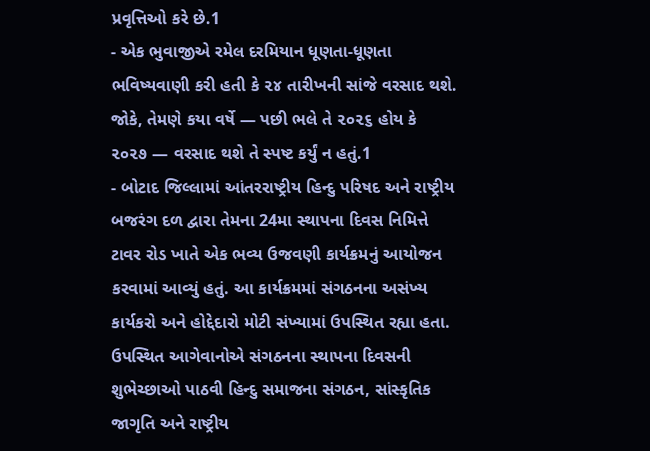પ્રવૃત્તિઓ કરે છે.1
- એક ભુવાજીએ રમેલ દરમિયાન ધૂણતા-ધૂણતા ભવિષ્યવાણી કરી હતી કે ૨૪ તારીખની સાંજે વરસાદ થશે. જોકે, તેમણે કયા વર્ષે — પછી ભલે તે ૨૦૨૬ હોય કે ૨૦૨૭ — વરસાદ થશે તે સ્પષ્ટ કર્યું ન હતું.1
- બોટાદ જિલ્લામાં આંતરરાષ્ટ્રીય હિન્દુ પરિષદ અને રાષ્ટ્રીય બજરંગ દળ દ્વારા તેમના 24મા સ્થાપના દિવસ નિમિત્તે ટાવર રોડ ખાતે એક ભવ્ય ઉજવણી કાર્યક્રમનું આયોજન કરવામાં આવ્યું હતું. આ કાર્યક્રમમાં સંગઠનના અસંખ્ય કાર્યકરો અને હોદ્દેદારો મોટી સંખ્યામાં ઉપસ્થિત રહ્યા હતા. ઉપસ્થિત આગેવાનોએ સંગઠનના સ્થાપના દિવસની શુભેચ્છાઓ પાઠવી હિન્દુ સમાજના સંગઠન, સાંસ્કૃતિક જાગૃતિ અને રાષ્ટ્રીય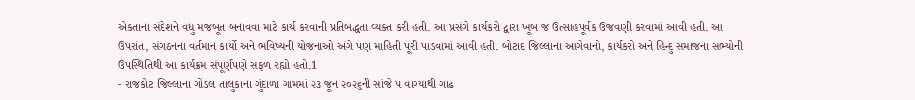એકતાના સંદેશને વધુ મજબૂત બનાવવા માટે કાર્ય કરવાની પ્રતિબદ્ધતા વ્યક્ત કરી હતી. આ પ્રસંગે કાર્યકરો દ્વારા ખૂબ જ ઉત્સાહપૂર્વક ઉજવણી કરવામાં આવી હતી. આ ઉપરાંત, સંગઠનના વર્તમાન કાર્યો અને ભવિષ્યની યોજનાઓ અંગે પણ માહિતી પૂરી પાડવામાં આવી હતી. બોટાદ જિલ્લાના આગેવાનો, કાર્યકરો અને હિન્દુ સમાજના સભ્યોની ઉપસ્થિતિથી આ કાર્યક્રમ સંપૂર્ણપણે સફળ રહ્યો હતો.1
- રાજકોટ જિલ્લાના ગોંડલ તાલુકાના ગુંદાળા ગામમાં ૨૩ જૂન ૨૦૨૬ની સાંજે ૫ વાગ્યાથી ગાઢ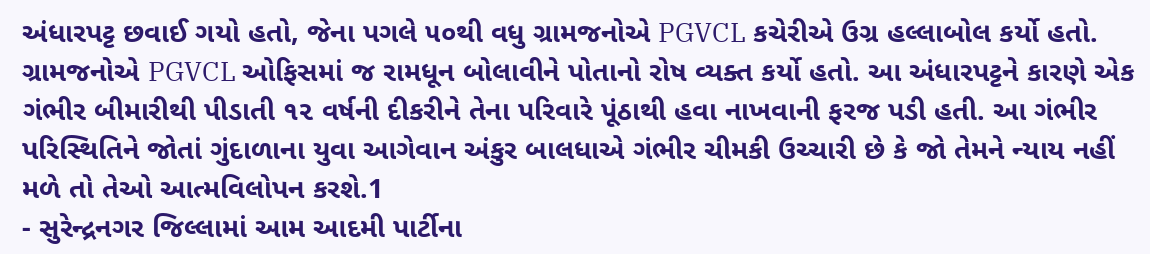અંધારપટ્ટ છવાઈ ગયો હતો, જેના પગલે ૫૦થી વધુ ગ્રામજનોએ PGVCL કચેરીએ ઉગ્ર હલ્લાબોલ કર્યો હતો. ગ્રામજનોએ PGVCL ઓફિસમાં જ રામધૂન બોલાવીને પોતાનો રોષ વ્યક્ત કર્યો હતો. આ અંધારપટ્ટને કારણે એક ગંભીર બીમારીથી પીડાતી ૧૨ વર્ષની દીકરીને તેના પરિવારે પૂંઠાથી હવા નાખવાની ફરજ પડી હતી. આ ગંભીર પરિસ્થિતિને જોતાં ગુંદાળાના યુવા આગેવાન અંકુર બાલધાએ ગંભીર ચીમકી ઉચ્ચારી છે કે જો તેમને ન્યાય નહીં મળે તો તેઓ આત્મવિલોપન કરશે.1
- સુરેન્દ્રનગર જિલ્લામાં આમ આદમી પાર્ટીના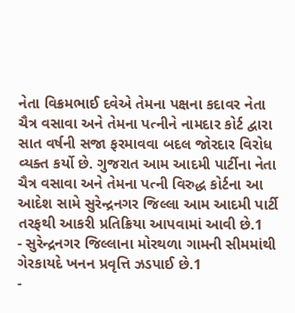નેતા વિક્રમભાઈ દવેએ તેમના પક્ષના કદાવર નેતા ચૈત્ર વસાવા અને તેમના પત્નીને નામદાર કોર્ટ દ્વારા સાત વર્ષની સજા ફરમાવવા બદલ જોરદાર વિરોધ વ્યક્ત કર્યો છે. ગુજરાત આમ આદમી પાર્ટીના નેતા ચૈત્ર વસાવા અને તેમના પત્ની વિરુદ્ધ કોર્ટના આ આદેશ સામે સુરેન્દ્રનગર જિલ્લા આમ આદમી પાર્ટી તરફથી આકરી પ્રતિક્રિયા આપવામાં આવી છે.1
- સુરેન્દ્રનગર જિલ્લાના મોરથળા ગામની સીમમાંથી ગેરકાયદે ખનન પ્રવૃત્તિ ઝડપાઈ છે.1
-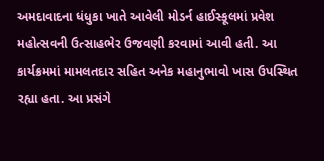અમદાવાદના ધંધુકા ખાતે આવેલી મોડર્ન હાઈસ્કૂલમાં પ્રવેશ મહોત્સવની ઉત્સાહભેર ઉજવણી કરવામાં આવી હતી. આ કાર્યક્રમમાં મામલતદાર સહિત અનેક મહાનુભાવો ખાસ ઉપસ્થિત રહ્યા હતા. આ પ્રસંગે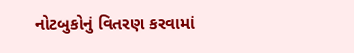નોટબુકોનું વિતરણ કરવામાં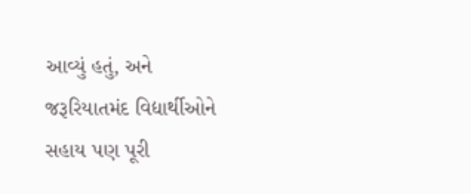આવ્યું હતું, અને જરૂરિયાતમંદ વિદ્યાર્થીઓને સહાય પણ પૂરી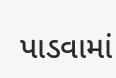પાડવામાં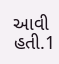આવી હતી.1